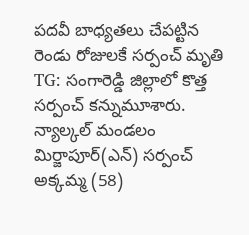పదవీ బాధ్యతలు చేపట్టిన రెండు రోజులకే సర్పంచ్ మృతి
TG: సంగారెడ్డి జిల్లాలో కొత్త సర్పంచ్ కన్నుమూశారు. న్యాల్కల్ మండలం మిర్జాపూర్(ఎన్) సర్పంచ్ అక్కమ్మ (58)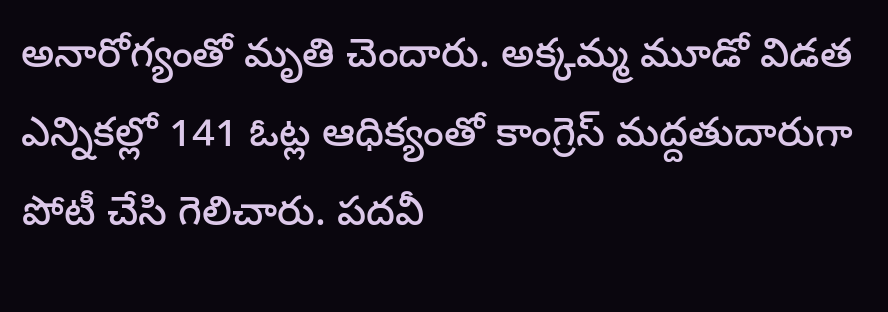అనారోగ్యంతో మృతి చెందారు. అక్కమ్మ మూడో విడత ఎన్నికల్లో 141 ఓట్ల ఆధిక్యంతో కాంగ్రెస్ మద్దతుదారుగా పోటీ చేసి గెలిచారు. పదవీ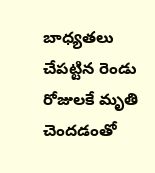బాధ్యతలు చేపట్టిన రెండు రోజులకే మృతి చెందడంతో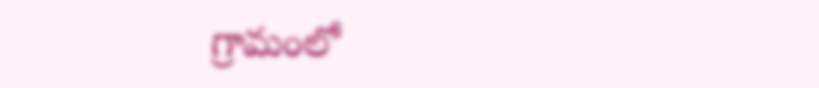గ్రామంలో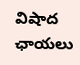విషాద ఛాయలు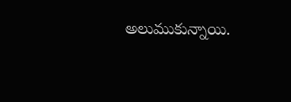అలుముకున్నాయి.